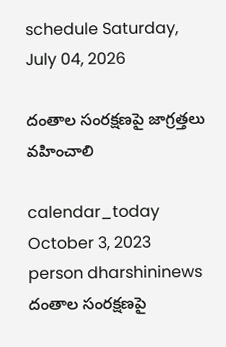schedule Saturday, July 04, 2026

దంతాల సంరక్షణపై జాగ్రత్తలు వహించాలి

calendar_today October 3, 2023
person dharshininews
దంతాల సంరక్షణపై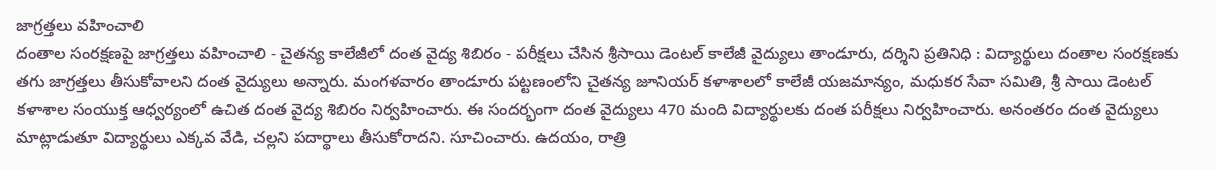జాగ్రత్తలు వహించాలి
దంతాల సంరక్షణపై జాగ్రత్తలు వహించాలి - చైతన్య కాలేజీలో దంత వైద్య శిబిరం - పరీక్షలు చేసిన శ్రీసాయి డెంటల్ కాలేజీ వైద్యులు తాండూరు, దర్శిని ప్రతినిధి : విద్యార్థులు దంతాల సంరక్షణకు తగు జాగ్రత్తలు తీసుకోవాలని దంత వైద్యులు అన్నారు. మంగళవారం తాండూరు పట్టణంలోని చైతన్య జూనియర్ కళాశాలలో కాలేజీ యజమాన్యం, మధుకర సేవా సమితి, శ్రీ సాయి డెంటల్ కళాశాల సంయుక్త ఆధ్వర్యంలో ఉచిత దంత వైద్య శిబిరం నిర్వహించారు. ఈ సందర్భంగా దంత వైద్యులు 470 మంది విద్యార్థులకు దంత పరీక్షలు నిర్వహించారు. అనంతరం దంత వైద్యులు మాట్లాడుతూ విద్యార్థులు ఎక్కవ వేడి, చల్లని పదార్థాలు తీసుకోరాదని. సూచించారు. ఉదయం, రాత్రి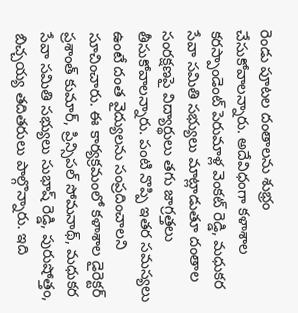రెండు పూటల దంతాలను శుభ్రం చేసుకోవాలన్నారు. అదేవిధంగా కళాశాల కరస్పాండెంట్ పెరుమాళ్ల వెంకట్ రెడ్డి, మధుకర సేవా సమితి సభ్యులు మాట్లాడుతూ దంతాల సంరక్షణపై విద్యార్థులు తగు జాగ్రత్తలు తీసుకోవాలన్నారు. పంటి నొప్పి ఇతర సమస్యలు ఉంటే దంత వైద్యులను సంప్రదించాలని సూచించారు. ఈ కార్యక్రమంలో కళాశాల డైరెక్టర్ ప్రశాంత్ కుమార్, ప్రిన్సిపల్ సోమనాథ్, మధుకర సేవా సమితి సభ్యులు సుభాష్ రెడ్డి, పురుషోత్తం, బిచ్చయ్య తదితరులు పాల్గొన్నారు. ఇది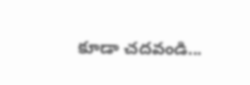కూడా చదవండి...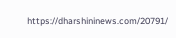https://dharshininews.com/20791/